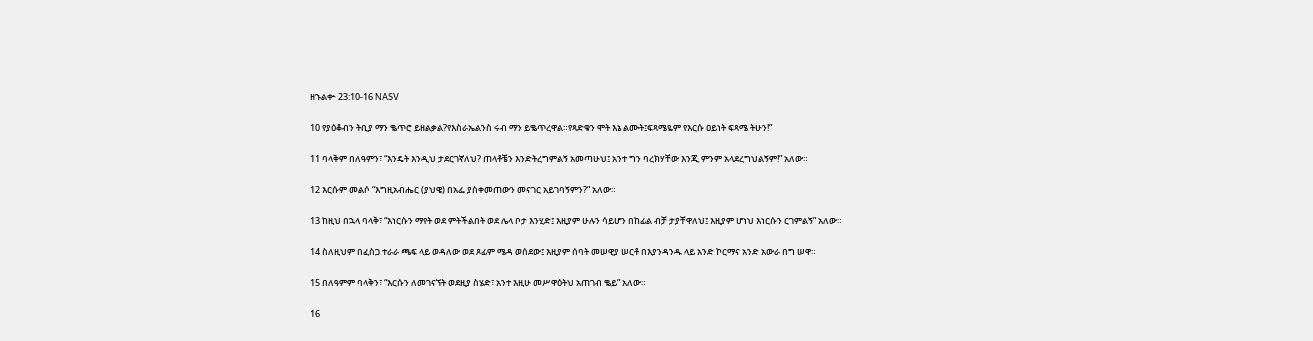ዘኁልቍ 23:10-16 NASV

10 የያዕቆብን ትቢያ ማን ቈጥሮ ይዘልቃል?የእስራኤልንስ ሩብ ማን ይቈጥረዋል።የጻድቁን ሞት እኔ ልሙት፤ፍጻሜዬም የእርሱ ዐይነት ፍጻሜ ትሁን!”

11 ባላቅም በለዓምን፣ “እንዴት እንዲህ ታደርገኛለህ? ጠላቶቼን እንድትረግምልኝ አመጣሁህ፤ አንተ ግን ባረክሃቸው እንጂ ምንም አላደረግህልኝም!” አለው።

12 እርሱም መልሶ “እግዚአብሔር (ያህዌ) በአፌ ያስቀመጠውን መናገር አይገባኝምን?” አለው።

13 ከዚህ በኋላ ባላቅ፣ “እነርሱን ማየት ወደ ምትችልበት ወደ ሌላ ቦታ እንሂድ፤ እዚያም ሁሉን ሳይሆን በከፊል ብቻ ታያቸዋለህ፤ እዚያም ሆነህ እነርሱን ርገምልኝ” አለው።

14 ስለዚህም በፈስጋ ተራራ ጫፍ ላይ ወዳለው ወደ ጾፊም ሜዳ ወሰደው፤ እዚያም ሰባት መሠዊያ ሠርቶ በእያንዳንዱ ላይ አንድ ኮርማና አንድ አውራ በግ ሠዋ።

15 በለዓምም ባላቅን፣ “እርሱን ለመገናኘት ወደዚያ ስሄድ፣ አንተ እዚሁ መሥዋዕትህ አጠገብ ቈይ” አለው።

16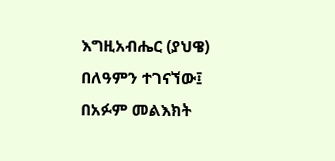እግዚአብሔር (ያህዌ) በለዓምን ተገናኘው፤ በአፉም መልእክት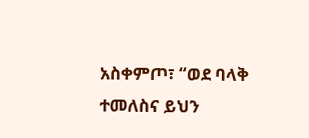አስቀምጦ፣ “ወደ ባላቅ ተመለስና ይህን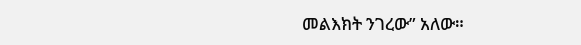መልእክት ንገረው” አለው።